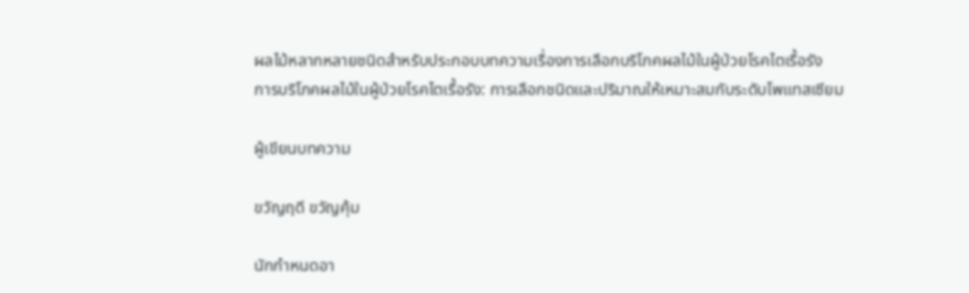ผลไม้หลากหลายชนิดสำหรับประกอบบทความเรื่องการเลือกบริโภคผลไม้ในผู้ป่วยโรคไตเรื้อรัง
การบริโภคผลไม้ในผู้ป่วยโรคไตเรื้อรัง: การเลือกชนิดและปริมาณให้เหมาะสมกับระดับโพแทสเซียม

ผู้เขียนบทความ

ขวัญฤดี ขวัญคุ้ม

นักกำหนดอา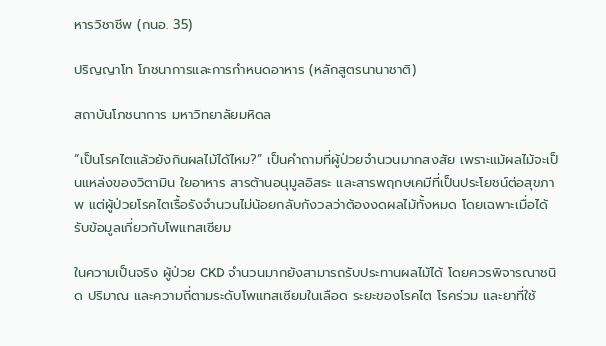หารวิชาชีพ (กนอ. 35)

ปริญญาโท โภชนาการและการกำหนดอาหาร (หลักสูตรนานาชาติ)

สถาบันโภชนาการ มหาวิทยาลัยมหิดล

“เป็นโรคไตแล้วยังกินผลไม้ได้ไหม?” เป็นคำถามที่ผู้ป่วยจำนวนมากสงสัย เพราะแม้ผลไม้จะเป็นแหล่งของวิตามิน ใยอาหาร สารต้านอนุมูลอิสระ และสารพฤกษเคมีที่เป็นประโยชน์ต่อสุขภาพ แต่ผู้ป่วยโรคไตเรื้อรังจำนวนไม่น้อยกลับกังวลว่าต้องงดผลไม้ทั้งหมด โดยเฉพาะเมื่อได้รับข้อมูลเกี่ยวกับโพแทสเซียม

ในความเป็นจริง ผู้ป่วย CKD จำนวนมากยังสามารถรับประทานผลไม้ได้ โดยควรพิจารณาชนิด ปริมาณ และความถี่ตามระดับโพแทสเซียมในเลือด ระยะของโรคไต โรคร่วม และยาที่ใช้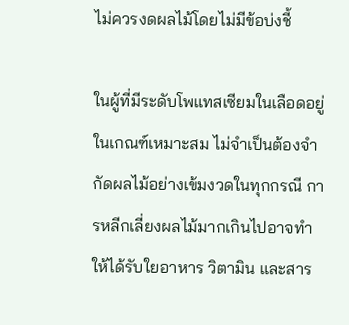ไม่ควรงดผลไม้โดยไม่มีข้อบ่งชี้

ในผู้ที่มีระดับโพแทสเซียมในเลือดอยู่ในเกณฑ์เหมาะสม ไม่จำเป็นต้องจำกัดผลไม้อย่างเข้มงวดในทุกกรณี การหลีกเลี่ยงผลไม้มากเกินไปอาจทำให้ได้รับใยอาหาร วิตามิน และสาร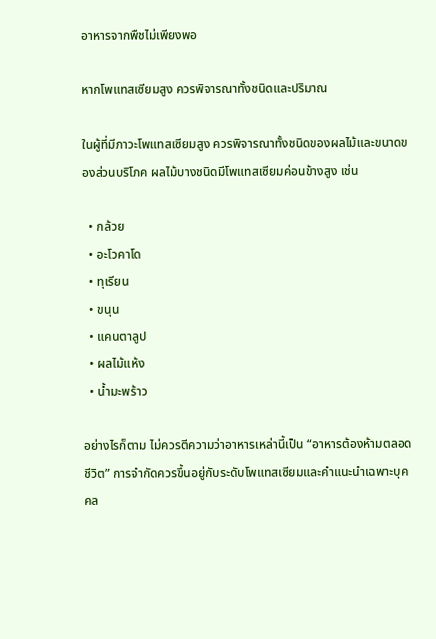อาหารจากพืชไม่เพียงพอ

หากโพแทสเซียมสูง ควรพิจารณาทั้งชนิดและปริมาณ

ในผู้ที่มีภาวะโพแทสเซียมสูง ควรพิจารณาทั้งชนิดของผลไม้และขนาดของส่วนบริโภค ผลไม้บางชนิดมีโพแทสเซียมค่อนข้างสูง เช่น

  • กล้วย
  • อะโวคาโด
  • ทุเรียน
  • ขนุน
  • แคนตาลูป
  • ผลไม้แห้ง
  • น้ำมะพร้าว

อย่างไรก็ตาม ไม่ควรตีความว่าอาหารเหล่านี้เป็น “อาหารต้องห้ามตลอดชีวิต” การจำกัดควรขึ้นอยู่กับระดับโพแทสเซียมและคำแนะนำเฉพาะบุคคล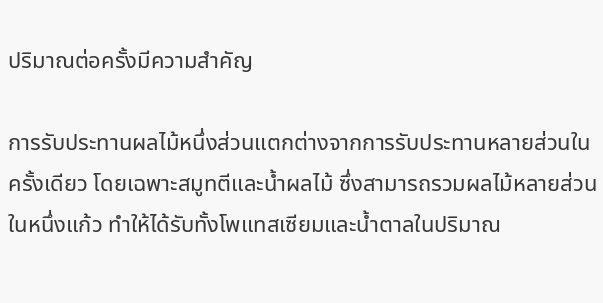ปริมาณต่อครั้งมีความสำคัญ

การรับประทานผลไม้หนึ่งส่วนแตกต่างจากการรับประทานหลายส่วนในครั้งเดียว โดยเฉพาะสมูทตีและน้ำผลไม้ ซึ่งสามารถรวมผลไม้หลายส่วนในหนึ่งแก้ว ทำให้ได้รับทั้งโพแทสเซียมและน้ำตาลในปริมาณ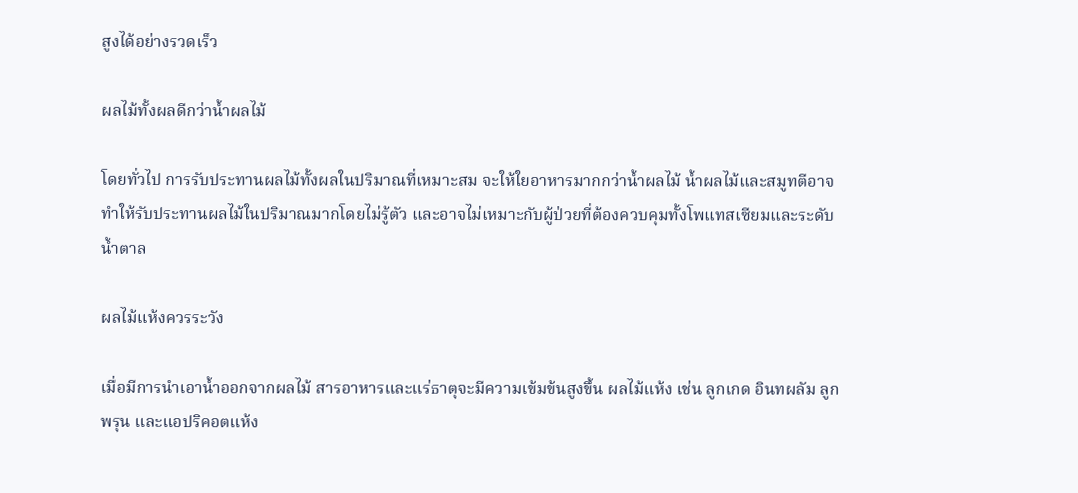สูงได้อย่างรวดเร็ว

ผลไม้ทั้งผลดีกว่าน้ำผลไม้

โดยทั่วไป การรับประทานผลไม้ทั้งผลในปริมาณที่เหมาะสม จะให้ใยอาหารมากกว่าน้ำผลไม้ น้ำผลไม้และสมูทตีอาจทำให้รับประทานผลไม้ในปริมาณมากโดยไม่รู้ตัว และอาจไม่เหมาะกับผู้ป่วยที่ต้องควบคุมทั้งโพแทสเซียมและระดับน้ำตาล

ผลไม้แห้งควรระวัง

เมื่อมีการนำเอาน้ำออกจากผลไม้ สารอาหารและแร่ธาตุจะมีความเข้มข้นสูงขึ้น ผลไม้แห้ง เช่น ลูกเกด อินทผลัม ลูกพรุน และแอปริคอตแห้ง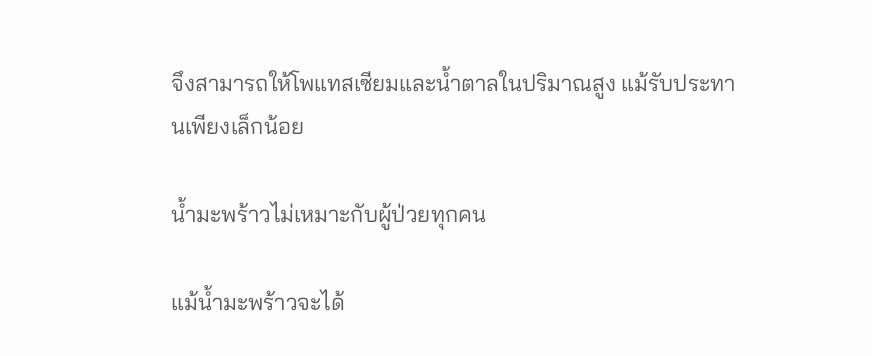จึงสามารถให้โพแทสเซียมและน้ำตาลในปริมาณสูง แม้รับประทานเพียงเล็กน้อย

น้ำมะพร้าวไม่เหมาะกับผู้ป่วยทุกคน

แม้น้ำมะพร้าวจะได้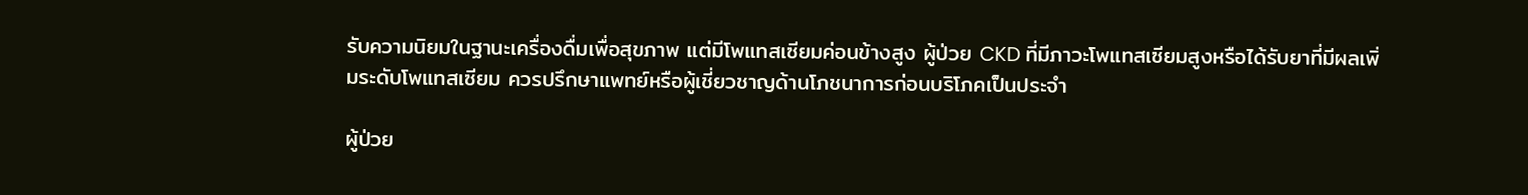รับความนิยมในฐานะเครื่องดื่มเพื่อสุขภาพ แต่มีโพแทสเซียมค่อนข้างสูง ผู้ป่วย CKD ที่มีภาวะโพแทสเซียมสูงหรือได้รับยาที่มีผลเพิ่มระดับโพแทสเซียม ควรปรึกษาแพทย์หรือผู้เชี่ยวชาญด้านโภชนาการก่อนบริโภคเป็นประจำ

ผู้ป่วย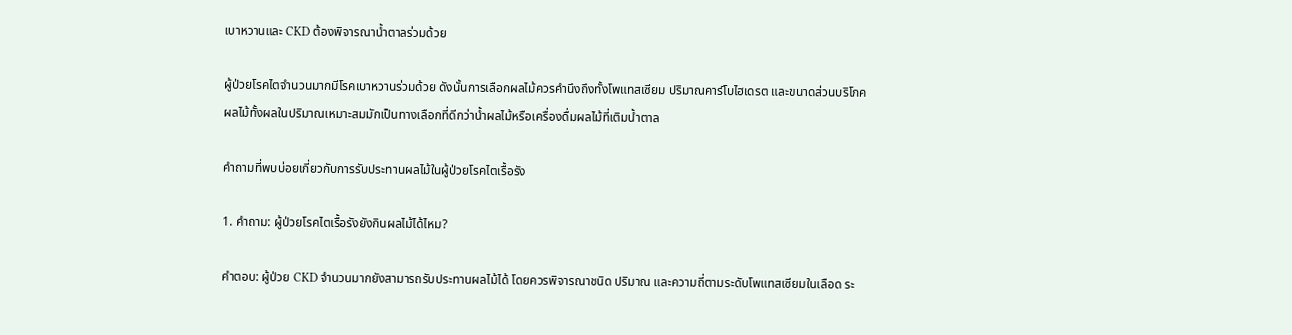เบาหวานและ CKD ต้องพิจารณาน้ำตาลร่วมด้วย

ผู้ป่วยโรคไตจำนวนมากมีโรคเบาหวานร่วมด้วย ดังนั้นการเลือกผลไม้ควรคำนึงถึงทั้งโพแทสเซียม ปริมาณคาร์โบไฮเดรต และขนาดส่วนบริโภค ผลไม้ทั้งผลในปริมาณเหมาะสมมักเป็นทางเลือกที่ดีกว่าน้ำผลไม้หรือเครื่องดื่มผลไม้ที่เติมน้ำตาล

คำถามที่พบบ่อยเกี่ยวกับการรับประทานผลไม้ในผู้ป่วยโรคไตเรื้อรัง

1. คำถาม: ผู้ป่วยโรคไตเรื้อรังยังกินผลไม้ได้ไหม?

คำตอบ: ผู้ป่วย CKD จำนวนมากยังสามารถรับประทานผลไม้ได้ โดยควรพิจารณาชนิด ปริมาณ และความถี่ตามระดับโพแทสเซียมในเลือด ระ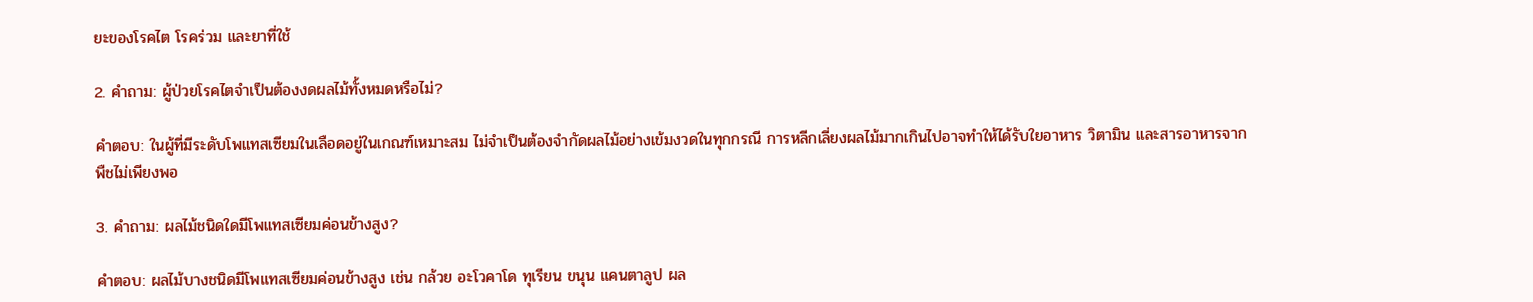ยะของโรคไต โรคร่วม และยาที่ใช้

2. คำถาม: ผู้ป่วยโรคไตจำเป็นต้องงดผลไม้ทั้งหมดหรือไม่?

คำตอบ: ในผู้ที่มีระดับโพแทสเซียมในเลือดอยู่ในเกณฑ์เหมาะสม ไม่จำเป็นต้องจำกัดผลไม้อย่างเข้มงวดในทุกกรณี การหลีกเลี่ยงผลไม้มากเกินไปอาจทำให้ได้รับใยอาหาร วิตามิน และสารอาหารจากพืชไม่เพียงพอ

3. คำถาม: ผลไม้ชนิดใดมีโพแทสเซียมค่อนข้างสูง?

คำตอบ: ผลไม้บางชนิดมีโพแทสเซียมค่อนข้างสูง เช่น กล้วย อะโวคาโด ทุเรียน ขนุน แคนตาลูป ผล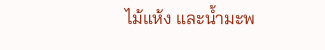ไม้แห้ง และน้ำมะพ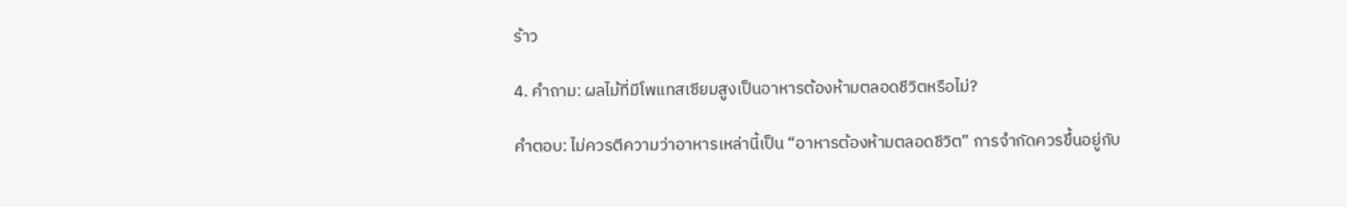ร้าว

4. คำถาม: ผลไม้ที่มีโพแทสเซียมสูงเป็นอาหารต้องห้ามตลอดชีวิตหรือไม่?

คำตอบ: ไม่ควรตีความว่าอาหารเหล่านี้เป็น “อาหารต้องห้ามตลอดชีวิต” การจำกัดควรขึ้นอยู่กับ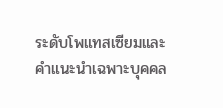ระดับโพแทสเซียมและคำแนะนำเฉพาะบุคคล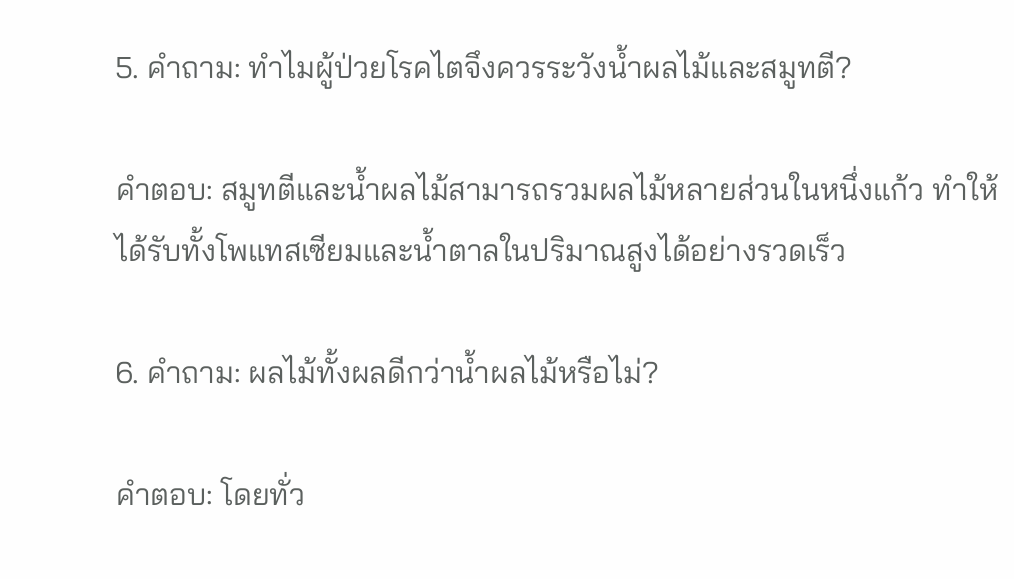5. คำถาม: ทำไมผู้ป่วยโรคไตจึงควรระวังน้ำผลไม้และสมูทตี?

คำตอบ: สมูทตีและน้ำผลไม้สามารถรวมผลไม้หลายส่วนในหนึ่งแก้ว ทำให้ได้รับทั้งโพแทสเซียมและน้ำตาลในปริมาณสูงได้อย่างรวดเร็ว

6. คำถาม: ผลไม้ทั้งผลดีกว่าน้ำผลไม้หรือไม่?

คำตอบ: โดยทั่ว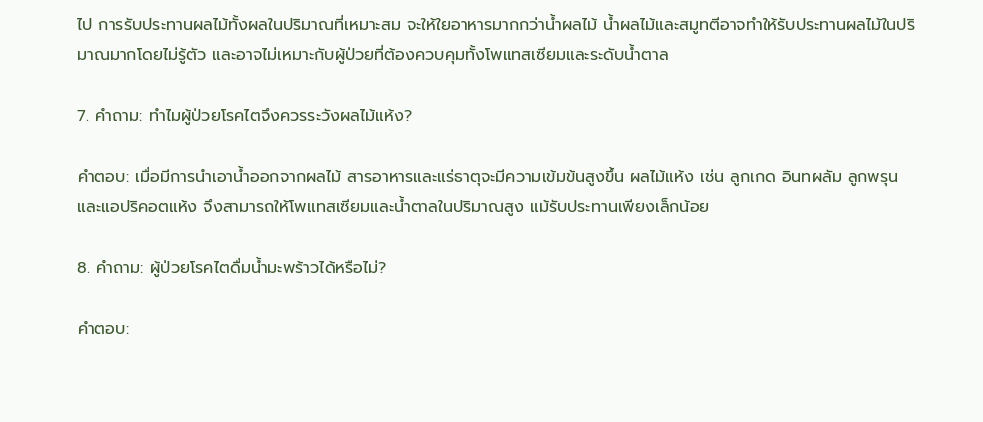ไป การรับประทานผลไม้ทั้งผลในปริมาณที่เหมาะสม จะให้ใยอาหารมากกว่าน้ำผลไม้ น้ำผลไม้และสมูทตีอาจทำให้รับประทานผลไม้ในปริมาณมากโดยไม่รู้ตัว และอาจไม่เหมาะกับผู้ป่วยที่ต้องควบคุมทั้งโพแทสเซียมและระดับน้ำตาล

7. คำถาม: ทำไมผู้ป่วยโรคไตจึงควรระวังผลไม้แห้ง?

คำตอบ: เมื่อมีการนำเอาน้ำออกจากผลไม้ สารอาหารและแร่ธาตุจะมีความเข้มข้นสูงขึ้น ผลไม้แห้ง เช่น ลูกเกด อินทผลัม ลูกพรุน และแอปริคอตแห้ง จึงสามารถให้โพแทสเซียมและน้ำตาลในปริมาณสูง แม้รับประทานเพียงเล็กน้อย

8. คำถาม: ผู้ป่วยโรคไตดื่มน้ำมะพร้าวได้หรือไม่?

คำตอบ: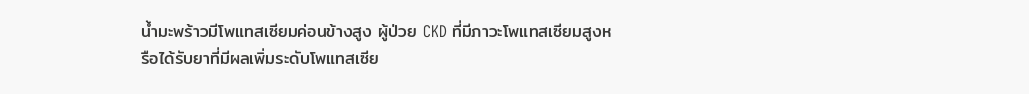น้ำมะพร้าวมีโพแทสเซียมค่อนข้างสูง ผู้ป่วย CKD ที่มีภาวะโพแทสเซียมสูงหรือได้รับยาที่มีผลเพิ่มระดับโพแทสเซีย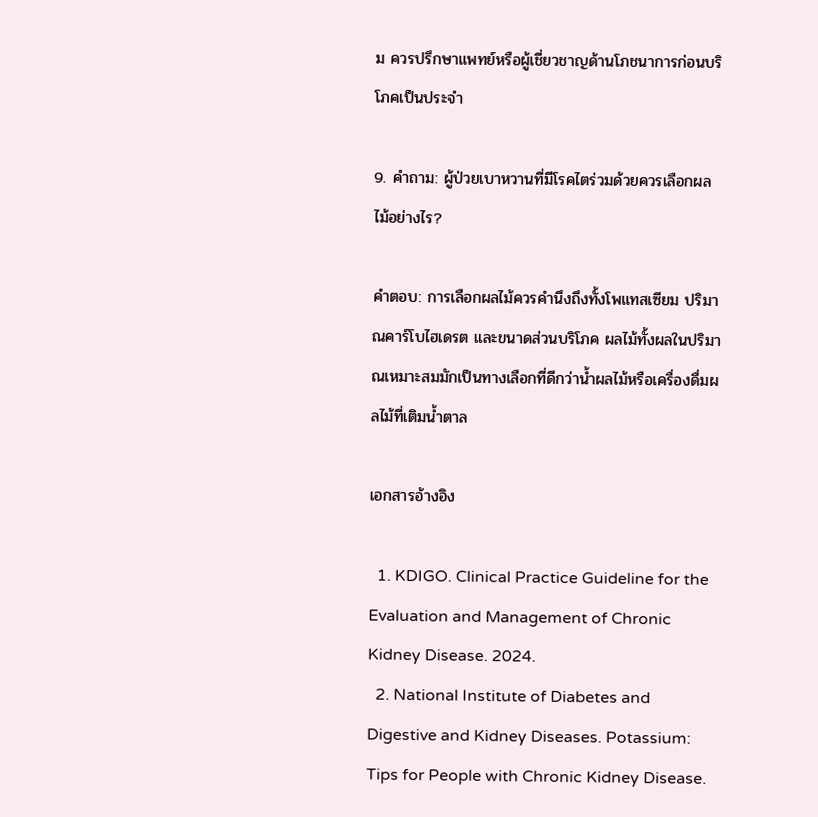ม ควรปรึกษาแพทย์หรือผู้เชี่ยวชาญด้านโภชนาการก่อนบริโภคเป็นประจำ

9. คำถาม: ผู้ป่วยเบาหวานที่มีโรคไตร่วมด้วยควรเลือกผลไม้อย่างไร?

คำตอบ: การเลือกผลไม้ควรคำนึงถึงทั้งโพแทสเซียม ปริมาณคาร์โบไฮเดรต และขนาดส่วนบริโภค ผลไม้ทั้งผลในปริมาณเหมาะสมมักเป็นทางเลือกที่ดีกว่าน้ำผลไม้หรือเครื่องดื่มผลไม้ที่เติมน้ำตาล

เอกสารอ้างอิง

  1. KDIGO. Clinical Practice Guideline for the Evaluation and Management of Chronic Kidney Disease. 2024.
  2. National Institute of Diabetes and Digestive and Kidney Diseases. Potassium: Tips for People with Chronic Kidney Disease.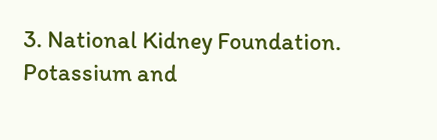3. National Kidney Foundation. Potassium and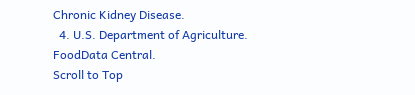Chronic Kidney Disease.
  4. U.S. Department of Agriculture. FoodData Central.
Scroll to Top